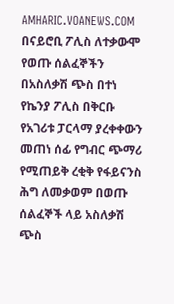AMHARIC.VOANEWS.COM
በናይሮቢ ፖሊስ ለተቃውሞ የወጡ ሰልፈኞችን በአስለቃሽ ጭስ በተነ
የኬንያ ፖሊስ በቅርቡ የአገሪቱ ፓርላማ ያረቀቀውን መጠነ ሰፊ የግብር ጭማሪ የሚጠይቅ ረቂቅ የፋይናንስ ሕግ ለመቃወም በወጡ ሰልፈኞች ላይ አስለቃሽ ጭስ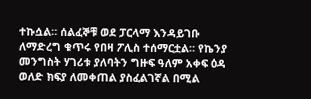ተኩሷል። ሰልፈኞቹ ወደ ፓርላማ እንዳይገቡ ለማድረግ ቁጥሩ የበዛ ፖሊስ ተሰማርቷል። የኬንያ መንግስት ሃገሪቱ ያለባትን ግዙፍ ዓለም አቀፍ ዕዳ ወለድ ክፍያ ለመቀጠል ያስፈልገኛል በሚል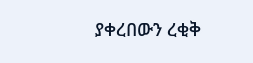ያቀረበውን ረቂቅ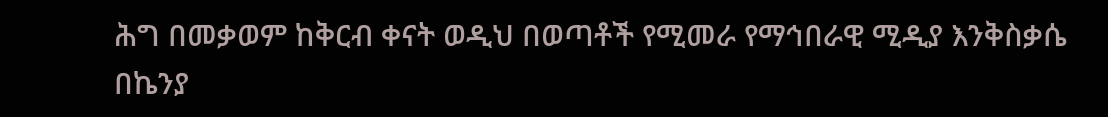ሕግ በመቃወም ከቅርብ ቀናት ወዲህ በወጣቶች የሚመራ የማኅበራዊ ሚዲያ እንቅስቃሴ በኬንያ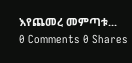እየጨመረ መምጣቱ...
0 Comments 0 Shares